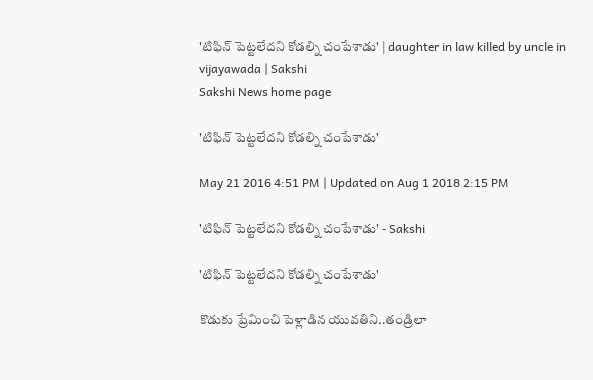'టిఫిన్ పెట్టలేదని కోడల్ని చంపేశాడు' | daughter in law killed by uncle in vijayawada | Sakshi
Sakshi News home page

'టిఫిన్ పెట్టలేదని కోడల్ని చంపేశాడు'

May 21 2016 4:51 PM | Updated on Aug 1 2018 2:15 PM

'టిఫిన్ పెట్టలేదని కోడల్ని చంపేశాడు' - Sakshi

'టిఫిన్ పెట్టలేదని కోడల్ని చంపేశాడు'

కొడుకు ప్రేమించి పెళ్లాడిన యువతిని..తండ్రిలా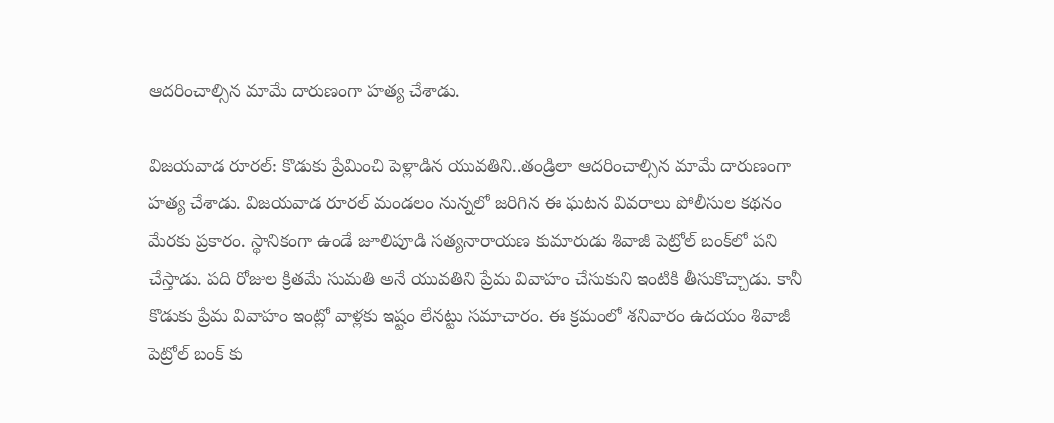ఆదరించాల్సిన మామే దారుణంగా హత్య చేశాడు.

విజయవాడ రూరల్: కొడుకు ప్రేమించి పెళ్లాడిన యువతిని..తండ్రిలా ఆదరించాల్సిన మామే దారుణంగా హత్య చేశాడు. విజయవాడ రూరల్ మండలం నున్నలో జరిగిన ఈ ఘటన వివరాలు పోలీసుల కథనం మేరకు ప్రకారం. స్థానికంగా ఉండే జూలిపూడి సత్యనారాయణ కుమారుడు శివాజీ పెట్రోల్ బంక్‌లో పని చేస్తాడు. పది రోజుల క్రితమే సుమతి అనే యువతిని ప్రేమ వివాహం చేసుకుని ఇంటికి తీసుకొచ్చాడు. కానీ కొడుకు ప్రేమ వివాహం ఇంట్లో వాళ్లకు ఇష్టం లేనట్టు సమాచారం. ఈ క్రమంలో శనివారం ఉదయం శివాజీ పెట్రోల్ బంక్‌ కు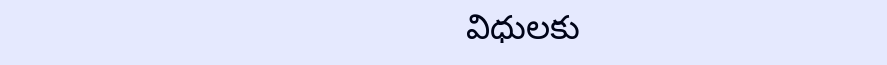విధులకు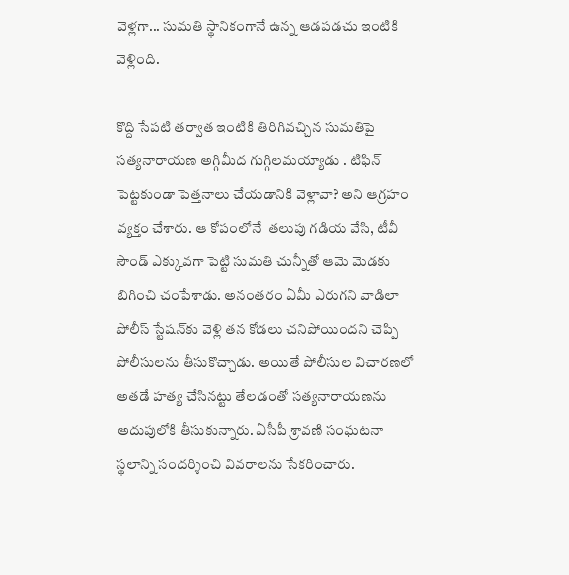వెళ్లగా... సుమతి స్థానికంగానే ఉన్న ఆడపడచు ఇంటికి వెళ్లింది.

కొద్ది సేపటి తర్వాత ఇంటికి తిరిగివచ్చిన సుమతిపై సత్యనారాయణ అగ్గిమీద గుగ్గిలమయ్యాడు . టిఫిన్ పెట్టకుండా పెత్తనాలు చేయడానికి వెళ్లావా? అని ఆగ్రహం వ్యక్తం చేశారు. ఆ కోపంలోనే  తలుపు గడియ వేసి, టీవీ సౌండ్ ఎక్కువగా పెట్టి సుమతి చున్నీతో ఆమె మెడకు బిగించి చంపేశాడు. అనంతరం ఏమీ ఎరుగని వాడిలా పోలీస్ స్టేషన్‌కు వెళ్లి తన కోడలు చనిపోయిందని చెప్పి పోలీసులను తీసుకొచ్చాడు. అయితే పోలీసుల విచారణలో అతడే హత్య చేసినట్టు తేలడంతో సత్యనారాయణను అదుపులోకి తీసుకున్నారు. ఏసీపీ శ్రావణి సంఘటనా స్థలాన్ని సందర్శించి వివరాలను సేకరించారు.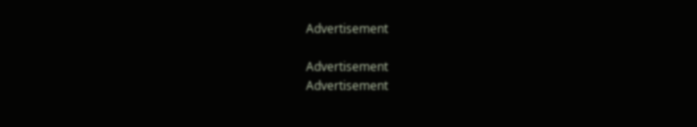Advertisement

Advertisement
Advertisement